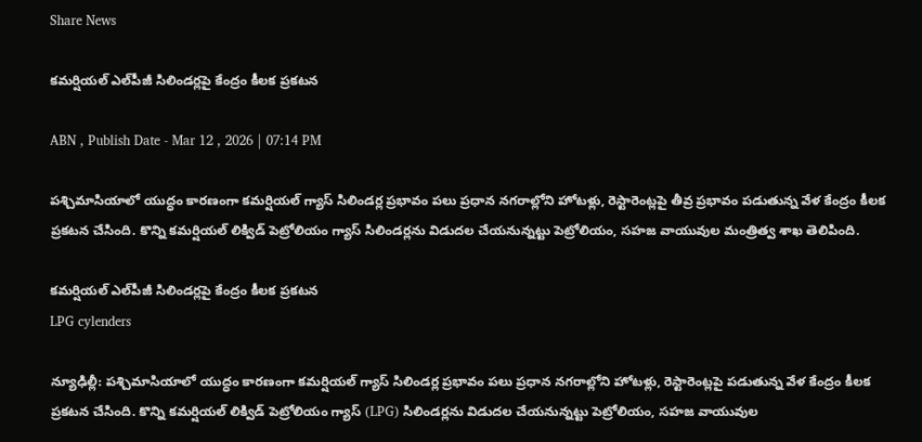Share News

కమర్షియల్ ఎల్‌పీజీ సిలిండర్లపై కేంద్రం కీలక ప్రకటన

ABN , Publish Date - Mar 12 , 2026 | 07:14 PM

పశ్చిమాసియాలో యుద్ధం కారణంగా కమర్షియల్ గ్యాస్ సిలిండర్ల ప్రభావం పలు ప్రధాన నగరాల్లోని హోటళ్లు, రెస్టారెంట్లపై తీవ్ర ప్రభావం పడుతున్న వేళ కేంద్రం కీలక ప్రకటన చేసింది. కొన్ని కమర్షియల్ లిక్విడ్ పెట్రోలియం గ్యాస్ సిలిండర్లను విడుదల చేయనున్నట్టు పెట్రోలియం, సహజ వాయువుల మంత్రిత్వ శాఖ తెలిపింది.

కమర్షియల్ ఎల్‌పీజీ సిలిండర్లపై కేంద్రం కీలక ప్రకటన
LPG cylenders

న్యూఢిల్లీ: పశ్చిమాసియాలో యుద్ధం కారణంగా కమర్షియల్ గ్యాస్ సిలిండర్ల ప్రభావం పలు ప్రధాన నగరాల్లోని హోటళ్లు, రెస్టారెంట్లపై పడుతున్న వేళ కేంద్రం కీలక ప్రకటన చేసింది. కొన్ని కమర్షియల్ లిక్విడ్ పెట్రోలియం గ్యాస్ (LPG) సిలిండర్లను విడుదల చేయనున్నట్టు పెట్రోలియం, సహజ వాయువుల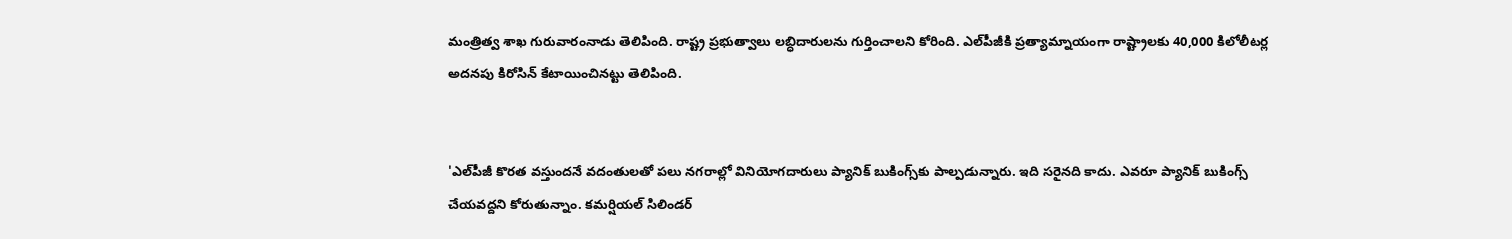మంత్రిత్వ శాఖ గురువారంనాడు తెలిపింది. రాష్ట్ర ప్రభుత్వాలు లబ్ధిదారులను గుర్తించాలని కోరింది. ఎల్‌పీజీకి ప్రత్యామ్నాయంగా రాష్ట్రాలకు 40,000 కిలోలీటర్ల అదనపు కిరోసిన్ కేటాయించినట్టు తెలిపింది.


'ఎల్‌పీజీ కొరత వస్తుందనే వదంతులతో పలు నగరాల్లో వినియోగదారులు ప్యానిక్ బుకింగ్స్‌కు పాల్పడున్నారు. ఇది సరైనది కాదు. ఎవరూ ప్యానిక్ బుకింగ్స్‌ చేయవద్దని కోరుతున్నాం. కమర్షియల్ సిలిండర్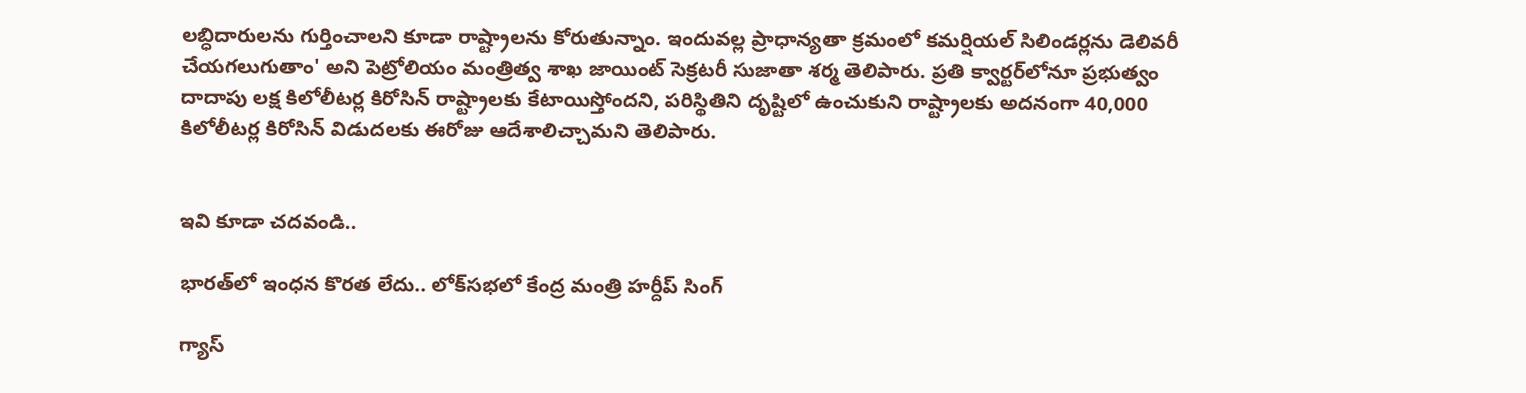లబ్ధిదారులను గుర్తించాలని కూడా రాష్ట్రాలను కోరుతున్నాం. ఇందువల్ల ప్రాధాన్యతా క్రమంలో కమర్షియల్ సిలిండర్లను డెలివరీ చేయగలుగుతాం' అని పెట్రోలియం మంత్రిత్వ శాఖ జాయింట్ సెక్రటరీ సుజాతా శర్మ తెలిపారు. ప్రతి క్వార్టర్‌లోనూ ప్రభుత్వం దాదాపు లక్ష కిలోలీటర్ల కిరోసిన్ రాష్ట్రాలకు కేటాయిస్తోందని, పరిస్థితిని దృష్టిలో ఉంచుకుని రాష్ట్రాలకు అదనంగా 40,000 కిలోలీటర్ల కిరోసిన్ విడుదలకు ఈరోజు ఆదేశాలిచ్చామని తెలిపారు.


ఇవి కూడా చదవండి..

భారత్‌లో ఇంధన కొరత లేదు.. లోక్‌సభలో కేంద్ర మంత్రి హర్దీప్ సింగ్

గ్యాస్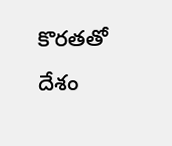కొరతతో దేశం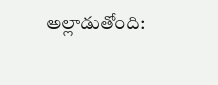అల్లాడుతోంది: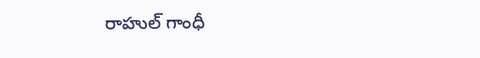రాహుల్ గాంధీ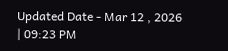Updated Date - Mar 12 , 2026 | 09:23 PM